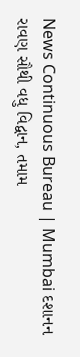News Continuous Bureau | Mumbai દશાનન રાવણ સૌથી વધુ વિદ્વાન, તમામ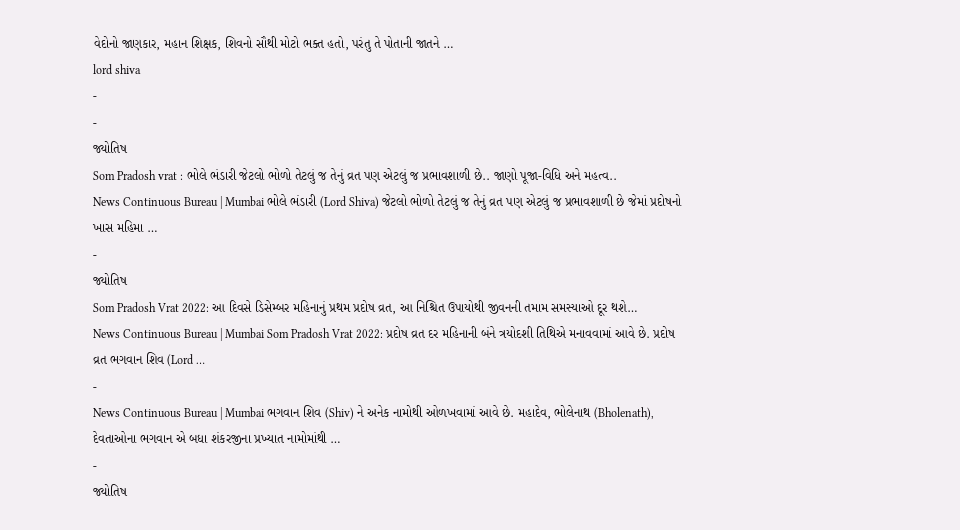વેદોનો જાણકાર, મહાન શિક્ષક, શિવનો સૌથી મોટો ભક્ત હતો, પરંતુ તે પોતાની જાતને …
lord shiva
-
-
જ્યોતિષ
Som Pradosh vrat : ભોલે ભંડારી જેટલો ભોળો તેટલું જ તેનું વ્રત પણ એટલું જ પ્રભાવશાળી છે.. જાણો પૂજા-વિધિ અને મહત્વ..
News Continuous Bureau | Mumbai ભોલે ભંડારી (Lord Shiva) જેટલો ભોળો તેટલું જ તેનું વ્રત પણ એટલું જ પ્રભાવશાળી છે જેમાં પ્રદોષનો ખાસ મહિમા …
-
જ્યોતિષ
Som Pradosh Vrat 2022: આ દિવસે ડિસેમ્બર મહિનાનું પ્રથમ પ્રદોષ વ્રત, આ નિશ્ચિત ઉપાયોથી જીવનની તમામ સમસ્યાઓ દૂર થશે…
News Continuous Bureau | Mumbai Som Pradosh Vrat 2022: પ્રદોષ વ્રત દર મહિનાની બંને ત્રયોદશી તિથિએ મનાવવામાં આવે છે. પ્રદોષ વ્રત ભગવાન શિવ (Lord …
-
News Continuous Bureau | Mumbai ભગવાન શિવ (Shiv) ને અનેક નામોથી ઓળખવામાં આવે છે. મહાદેવ, ભોલેનાથ (Bholenath), દેવતાઓના ભગવાન એ બધા શંકરજીના પ્રખ્યાત નામોમાંથી …
-
જ્યોતિષ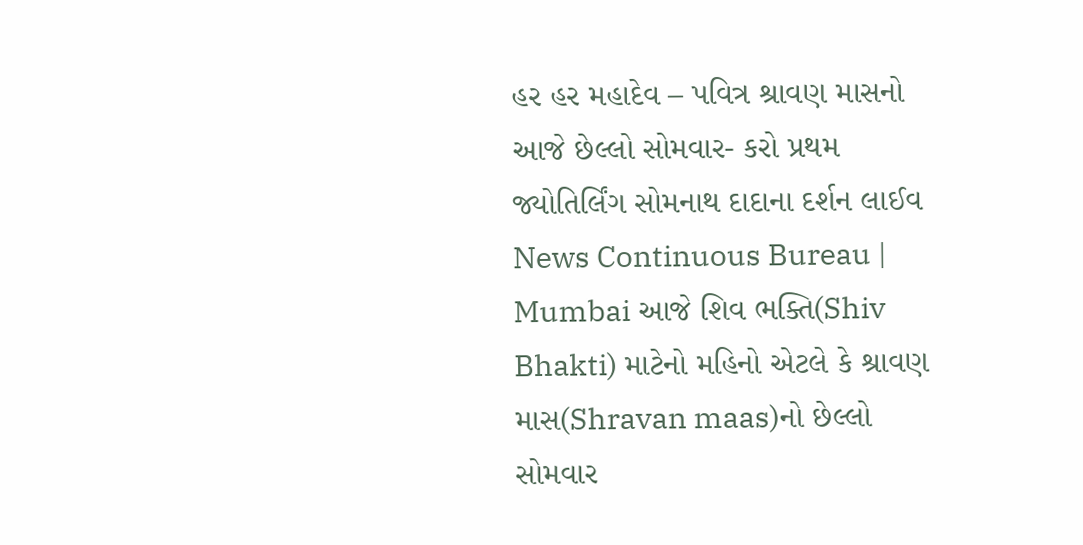હર હર મહાદેવ – પવિત્ર શ્રાવણ માસનો આજે છેલ્લો સોમવાર- કરો પ્રથમ જ્યોતિર્લિંગ સોમનાથ દાદાના દર્શન લાઈવ
News Continuous Bureau | Mumbai આજે શિવ ભક્તિ(Shiv Bhakti) માટેનો મહિનો એટલે કે શ્રાવણ માસ(Shravan maas)નો છેલ્લો સોમવાર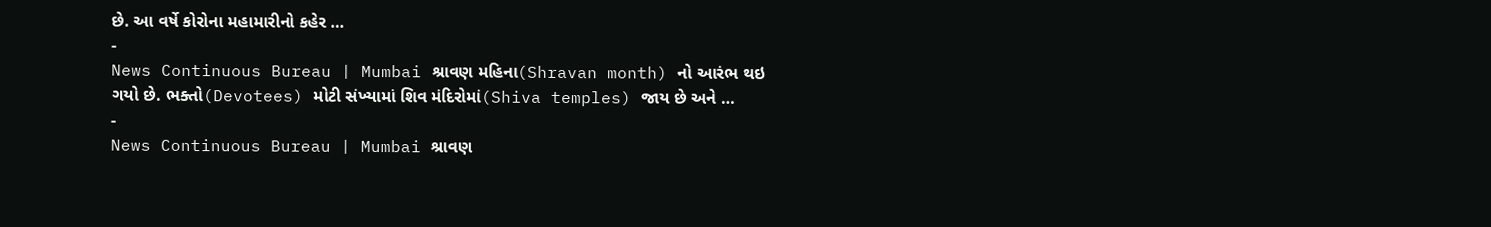છે. આ વર્ષે કોરોના મહામારીનો કહેર …
-
News Continuous Bureau | Mumbai શ્રાવણ મહિના(Shravan month) નો આરંભ થઇ ગયો છે. ભક્તો(Devotees) મોટી સંખ્યામાં શિવ મંદિરોમાં(Shiva temples) જાય છે અને …
-
News Continuous Bureau | Mumbai શ્રાવણ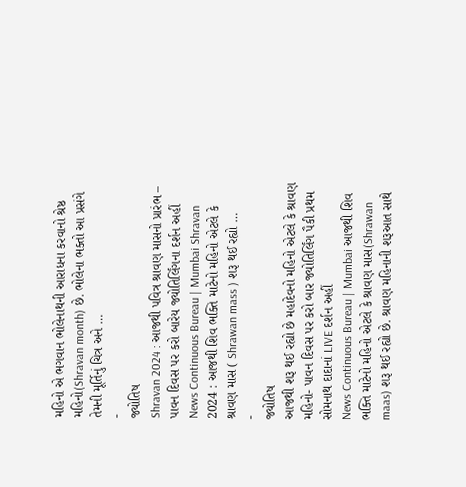મહિનો એ ભગવાન ભોલેનાથની આરાધના કરવાનો શ્રેષ્ઠ મહિનો(Shravan month) છે. ભોલેના ભક્તો આ પ્રસંગે તેમની મૂર્તિનું ચિત્ર અને …
-
જ્યોતિષ
Shravan 2024 : આજથી પવિત્ર શ્રાવણ માસનો પ્રારંભ – પાવન દિવસ પર કરો બારેય જ્યોતિર્લિંગના દર્શન અહીં
News Continuous Bureau | Mumbai Shravan 2024 : આજથી શિવ ભક્તિ માટેનો મહિનો એટલે કે શ્રાવણ માસ ( Shrawan mass ) શરૂ થઈ રહ્યો …
-
જ્યોતિષ
આજથી શરૂ થઈ રહ્યો છે મહાદેવનો મહિનો એટલે કે શ્રાવણ મહિનો- પાવન દિવસ પર કરો બાર જ્યોતિર્લિંગ પૈકી પ્રથમ સોમનાથ દાદાનાં LIVE દર્શન અહીં
News Continuous Bureau | Mumbai આજથી શિવ ભક્તિ માટેનો મહિનો એટલે કે શ્રાવણ માસ(Shrawan maas) શરૂ થઈ રહ્યો છે. શ્રાવણ મહિનાની શરૂઆત સાથે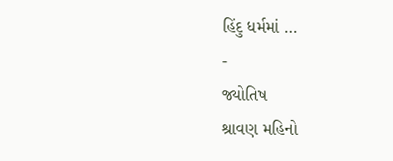હિંદુ ધર્મમાં …
-
જ્યોતિષ
શ્રાવણ મહિનો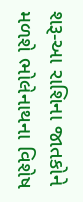શરૂ-આ રાશિના જાતકોને મળશે ભોલેનાથના વિશેષ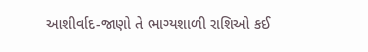આશીર્વાદ-જાણો તે ભાગ્યશાળી રાશિઓ કઈ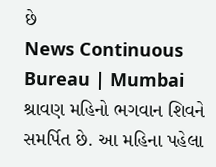છે
News Continuous Bureau | Mumbai શ્રાવણ મહિનો ભગવાન શિવને સમર્પિત છે. આ મહિના પહેલા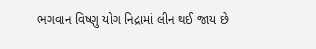ભગવાન વિષ્ણુ યોગ નિદ્રામાં લીન થઈ જાય છે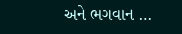અને ભગવાન …